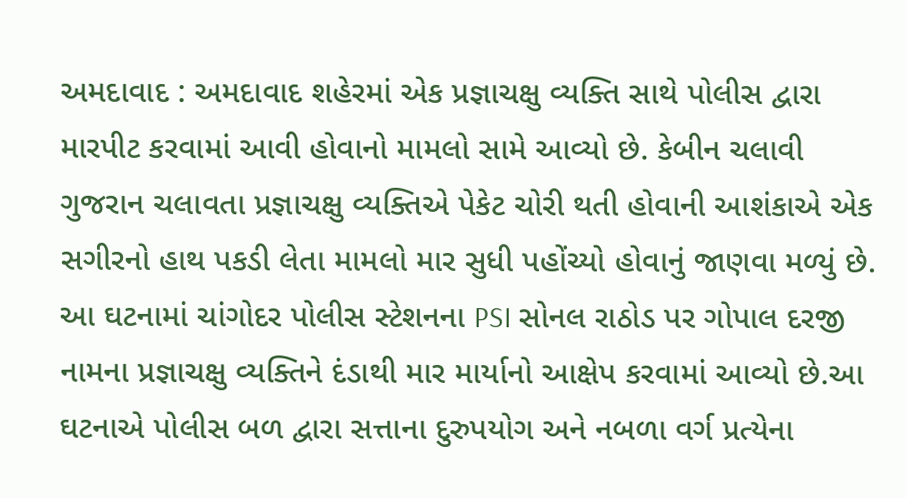અમદાવાદ : અમદાવાદ શહેરમાં એક પ્રજ્ઞાચક્ષુ વ્યક્તિ સાથે પોલીસ દ્વારા મારપીટ કરવામાં આવી હોવાનો મામલો સામે આવ્યો છે. કેબીન ચલાવી ગુજરાન ચલાવતા પ્રજ્ઞાચક્ષુ વ્યક્તિએ પેકેટ ચોરી થતી હોવાની આશંકાએ એક સગીરનો હાથ પકડી લેતા મામલો માર સુધી પહોંચ્યો હોવાનું જાણવા મળ્યું છે. આ ઘટનામાં ચાંગોદર પોલીસ સ્ટેશનના PSI સોનલ રાઠોડ પર ગોપાલ દરજી નામના પ્રજ્ઞાચક્ષુ વ્યક્તિને દંડાથી માર માર્યાનો આક્ષેપ કરવામાં આવ્યો છે.આ ઘટનાએ પોલીસ બળ દ્વારા સત્તાના દુરુપયોગ અને નબળા વર્ગ પ્રત્યેના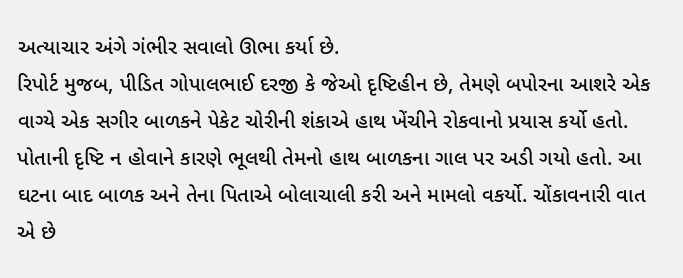અત્યાચાર અંગે ગંભીર સવાલો ઊભા કર્યા છે.
રિપોર્ટ મુજબ, પીડિત ગોપાલભાઈ દરજી કે જેઓ દૃષ્ટિહીન છે, તેમણે બપોરના આશરે એક વાગ્યે એક સગીર બાળકને પેકેટ ચોરીની શંકાએ હાથ ખેંચીને રોકવાનો પ્રયાસ કર્યો હતો. પોતાની દૃષ્ટિ ન હોવાને કારણે ભૂલથી તેમનો હાથ બાળકના ગાલ પર અડી ગયો હતો. આ ઘટના બાદ બાળક અને તેના પિતાએ બોલાચાલી કરી અને મામલો વકર્યો. ચોંકાવનારી વાત એ છે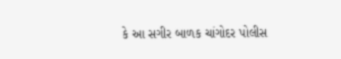કે આ સગીર બાળક ચાંગોદર પોલીસ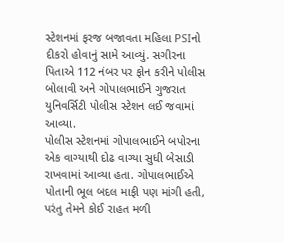સ્ટેશનમાં ફરજ બજાવતા મહિલા PSIનો દીકરો હોવાનું સામે આવ્યું. સગીરના પિતાએ 112 નંબર પર ફોન કરીને પોલીસ બોલાવી અને ગોપાલભાઈને ગુજરાત યુનિવર્સિટી પોલીસ સ્ટેશન લઈ જવામાં આવ્યા.
પોલીસ સ્ટેશનમાં ગોપાલભાઈને બપોરના એક વાગ્યાથી દોઢ વાગ્યા સુધી બેસાડી રાખવામાં આવ્યા હતા. ગોપાલભાઈએ પોતાની ભૂલ બદલ માફી પણ માંગી હતી, પરંતુ તેમને કોઈ રાહત મળી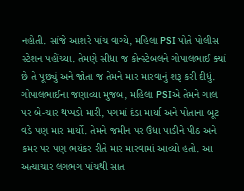નહોતી. સાંજે આશરે પાંચ વાગ્યે, મહિલા PSI પોતે પોલીસ સ્ટેશન પહોંચ્યા. તેમણે સીધા જ કોન્સ્ટેબલને ગોપાલભાઈ ક્યાં છે તે પૂછ્યું અને જોતા જ તેમને માર મારવાનું શરૂ કરી દીધું.
ગોપાલભાઈના જણાવ્યા મુજબ, મહિલા PSIએ તેમને ગાલ પર બે-ચાર થપ્પડો મારી, પગમાં દંડા માર્યા અને પોતાના બૂટ વડે પણ માર માર્યો. તેમને જમીન પર ઉંધા પાડીને પીઠ અને કમર પર પણ ભયંકર રીતે માર મારવામાં આવ્યો હતો. આ અત્યાચાર લગભગ પાંચથી સાત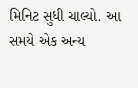મિનિટ સુધી ચાલ્યો. આ સમયે એક અન્ય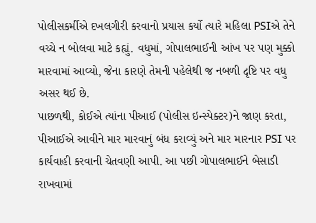પોલીસકર્મીએ દખલગીરી કરવાનો પ્રયાસ કર્યો ત્યારે મહિલા PSIએ તેને વચ્ચે ન બોલવા માટે કહ્યું. વધુમાં, ગોપાલભાઈની આંખ પર પણ મુક્કો મારવામાં આવ્યો, જેના કારણે તેમની પહેલેથી જ નબળી દૃષ્ટિ પર વધુ અસર થઈ છે.
પાછળથી, કોઈએ ત્યાંના પીઆઈ (પોલીસ ઇન્સ્પેક્ટર)ને જાણ કરતા, પીઆઈએ આવીને માર મારવાનું બંધ કરાવ્યું અને માર મારનાર PSI પર કાર્યવાહી કરવાની ચેતવણી આપી. આ પછી ગોપાલભાઈને બેસાડી રાખવામાં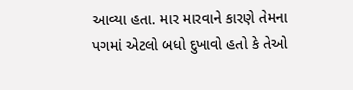આવ્યા હતા. માર મારવાને કારણે તેમના પગમાં એટલો બધો દુખાવો હતો કે તેઓ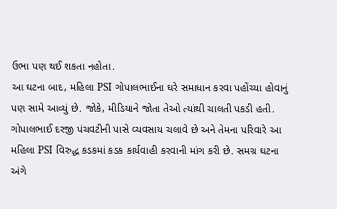ઉભા પણ થઈ શકતા નહોતા.
આ ઘટના બાદ, મહિલા PSI ગોપાલભાઈના ઘરે સમાધાન કરવા પહોંચ્યા હોવાનું પણ સામે આવ્યું છે. જોકે, મીડિયાને જોતા તેઓ ત્યાંથી ચાલતી પકડી હતી. ગોપાલભાઈ દરજી પંચવટીની પાસે વ્યવસાય ચલાવે છે અને તેમના પરિવારે આ મહિલા PSI વિરુદ્ધ કડકમાં કડક કાર્યવાહી કરવાની માંગ કરી છે. સમગ્ર ઘટના અંગે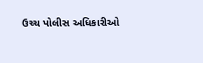ઉચ્ચ પોલીસ અધિકારીઓ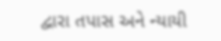દ્વારા તપાસ અને ન્યાયી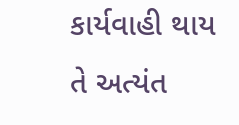કાર્યવાહી થાય તે અત્યંત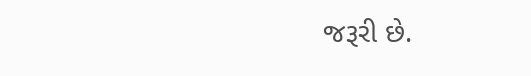જરૂરી છે.